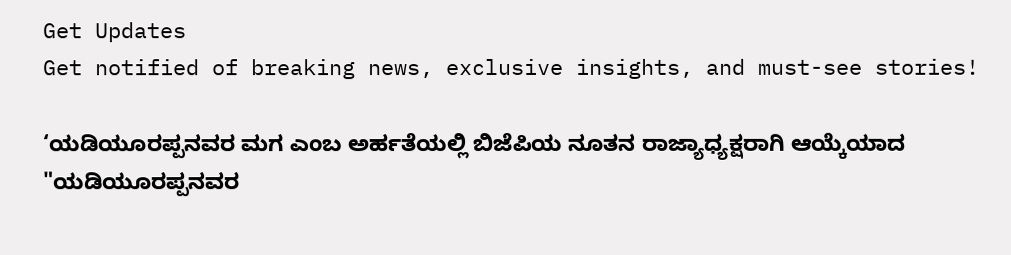Get Updates
Get notified of breaking news, exclusive insights, and must-see stories!

‘ಯಡಿಯೂರಪ್ಪನವರ ಮಗ ಎಂಬ ಅರ್ಹತೆಯಲ್ಲಿ ಬಿಜೆಪಿಯ ನೂತನ ರಾಜ್ಯಾಧ್ಯಕ್ಷರಾಗಿ ಆಯ್ಕೆಯಾದ "ಯಡಿಯೂರಪ್ಪನವರ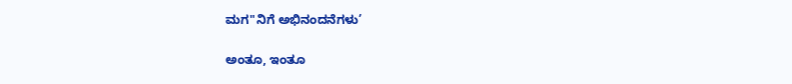ಮಗ"ನಿಗೆ ಅಭಿನಂದನೆಗಳು’

ಅಂತೂ, ಇಂತೂ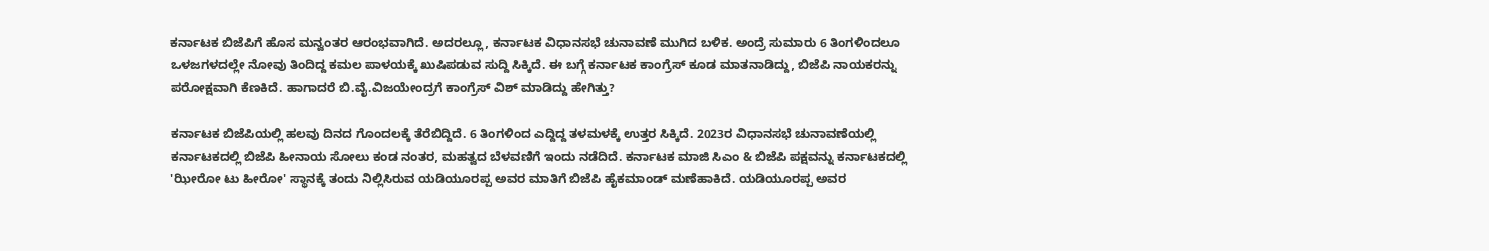ಕರ್ನಾಟಕ ಬಿಜೆಪಿಗೆ ಹೊಸ ಮನ್ವಂತರ ಆರಂಭವಾಗಿದೆ. ಅದರಲ್ಲೂ, ಕರ್ನಾಟಕ ವಿಧಾನಸಭೆ ಚುನಾವಣೆ ಮುಗಿದ ಬಳಿಕ. ಅಂದ್ರೆ ಸುಮಾರು 6 ತಿಂಗಳಿಂದಲೂ ಒಳಜಗಳದಲ್ಲೇ ನೋವು ತಿಂದಿದ್ದ ಕಮಲ ಪಾಳಯಕ್ಕೆ ಖುಷಿಪಡುವ ಸುದ್ದಿ ಸಿಕ್ಕಿದೆ. ಈ ಬಗ್ಗೆ ಕರ್ನಾಟಕ ಕಾಂಗ್ರೆಸ್ ಕೂಡ ಮಾತನಾಡಿದ್ದು, ಬಿಜೆಪಿ ನಾಯಕರನ್ನು ಪರೋಕ್ಷವಾಗಿ ಕೆಣಕಿದೆ. ಹಾಗಾದರೆ ಬಿ.ವೈ.ವಿಜಯೇಂದ್ರಗೆ ಕಾಂಗ್ರೆಸ್ ವಿಶ್ ಮಾಡಿದ್ದು ಹೇಗಿತ್ತು?

ಕರ್ನಾಟಕ ಬಿಜೆಪಿಯಲ್ಲಿ ಹಲವು ದಿನದ ಗೊಂದಲಕ್ಕೆ ತೆರೆಬಿದ್ದಿದೆ. 6 ತಿಂಗಳಿಂದ ಎದ್ದಿದ್ದ ತಳಮಳಕ್ಕೆ ಉತ್ತರ ಸಿಕ್ಕಿದೆ. 2023ರ ವಿಧಾನಸಭೆ ಚುನಾವಣೆಯಲ್ಲಿ ಕರ್ನಾಟಕದಲ್ಲಿ ಬಿಜೆಪಿ ಹೀನಾಯ ಸೋಲು ಕಂಡ ನಂತರ, ಮಹತ್ವದ ಬೆಳವಣಿಗೆ ಇಂದು ನಡೆದಿದೆ. ಕರ್ನಾಟಕ ಮಾಜಿ ಸಿಎಂ & ಬಿಜೆಪಿ ಪಕ್ಷವನ್ನು ಕರ್ನಾಟಕದಲ್ಲಿ 'ಝೀರೋ ಟು ಹೀರೋ' ಸ್ಥಾನಕ್ಕೆ ತಂದು ನಿಲ್ಲಿಸಿರುವ ಯಡಿಯೂರಪ್ಪ ಅವರ ಮಾತಿಗೆ ಬಿಜೆಪಿ ಹೈಕಮಾಂಡ್ ಮಣೆಹಾಕಿದೆ. ಯಡಿಯೂರಪ್ಪ ಅವರ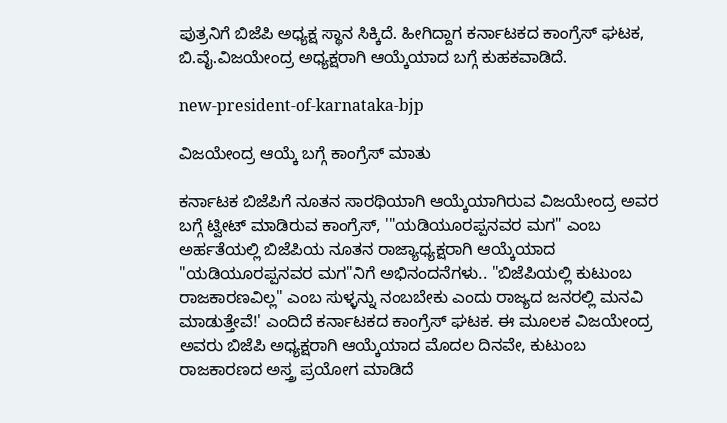ಪುತ್ರನಿಗೆ ಬಿಜೆಪಿ ಅಧ್ಯಕ್ಷ ಸ್ಥಾನ ಸಿಕ್ಕಿದೆ. ಹೀಗಿದ್ದಾಗ ಕರ್ನಾಟಕದ ಕಾಂಗ್ರೆಸ್ ಘಟಕ, ಬಿ.ವೈ.ವಿಜಯೇಂದ್ರ ಅಧ್ಯಕ್ಷರಾಗಿ ಆಯ್ಕೆಯಾದ ಬಗ್ಗೆ ಕುಹಕವಾಡಿದೆ.

new-president-of-karnataka-bjp

ವಿಜಯೇಂದ್ರ ಆಯ್ಕೆ ಬಗ್ಗೆ ಕಾಂಗ್ರೆಸ್ ಮಾತು

ಕರ್ನಾಟಕ ಬಿಜೆಪಿಗೆ ನೂತನ ಸಾರಥಿಯಾಗಿ ಆಯ್ಕೆಯಾಗಿರುವ ವಿಜಯೇಂದ್ರ ಅವರ ಬಗ್ಗೆ ಟ್ವೀಟ್ ಮಾಡಿರುವ ಕಾಂಗ್ರೆಸ್, '"ಯಡಿಯೂರಪ್ಪನವರ ಮಗ" ಎಂಬ ಅರ್ಹತೆಯಲ್ಲಿ ಬಿಜೆಪಿಯ ನೂತನ ರಾಜ್ಯಾಧ್ಯಕ್ಷರಾಗಿ ಆಯ್ಕೆಯಾದ "ಯಡಿಯೂರಪ್ಪನವರ ಮಗ"ನಿಗೆ ಅಭಿನಂದನೆಗಳು.. "ಬಿಜೆಪಿಯಲ್ಲಿ ಕುಟುಂಬ ರಾಜಕಾರಣವಿಲ್ಲ" ಎಂಬ ಸುಳ್ಳನ್ನು ನಂಬಬೇಕು ಎಂದು ರಾಜ್ಯದ ಜನರಲ್ಲಿ ಮನವಿ ಮಾಡುತ್ತೇವೆ!' ಎಂದಿದೆ ಕರ್ನಾಟಕದ ಕಾಂಗ್ರೆಸ್ ಘಟಕ. ಈ ಮೂಲಕ ವಿಜಯೇಂದ್ರ ಅವರು ಬಿಜೆಪಿ ಅಧ್ಯಕ್ಷರಾಗಿ ಆಯ್ಕೆಯಾದ ಮೊದಲ ದಿನವೇ, ಕುಟುಂಬ ರಾಜಕಾರಣದ ಅಸ್ತ್ರ ಪ್ರಯೋಗ ಮಾಡಿದೆ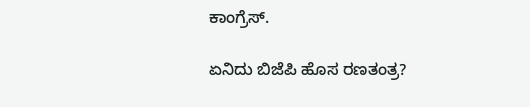ಕಾಂಗ್ರೆಸ್.

ಏನಿದು ಬಿಜೆಪಿ ಹೊಸ ರಣತಂತ್ರ?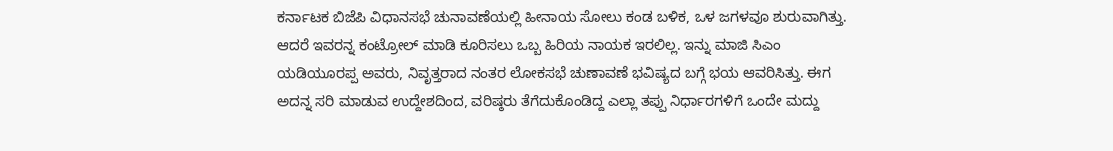ಕರ್ನಾಟಕ ಬಿಜೆಪಿ ವಿಧಾನಸಭೆ ಚುನಾವಣೆಯಲ್ಲಿ ಹೀನಾಯ ಸೋಲು ಕಂಡ ಬಳಿಕ, ಒಳ ಜಗಳವೂ ಶುರುವಾಗಿತ್ತು. ಆದರೆ ಇವರನ್ನ ಕಂಟ್ರೋಲ್ ಮಾಡಿ ಕೂರಿಸಲು ಒಬ್ಬ ಹಿರಿಯ ನಾಯಕ ಇರಲಿಲ್ಲ. ಇನ್ನು ಮಾಜಿ ಸಿಎಂ ಯಡಿಯೂರಪ್ಪ ಅವರು, ನಿವೃತ್ತರಾದ ನಂತರ ಲೋಕಸಭೆ ಚುಣಾವಣೆ ಭವಿಷ್ಯದ ಬಗ್ಗೆ ಭಯ ಆವರಿಸಿತ್ತು. ಈಗ ಅದನ್ನ ಸರಿ ಮಾಡುವ ಉದ್ದೇಶದಿಂದ, ವರಿಷ್ಠರು ತೆಗೆದುಕೊಂಡಿದ್ದ ಎಲ್ಲಾ ತಪ್ಪು ನಿರ್ಧಾರಗಳಿಗೆ ಒಂದೇ ಮದ್ದು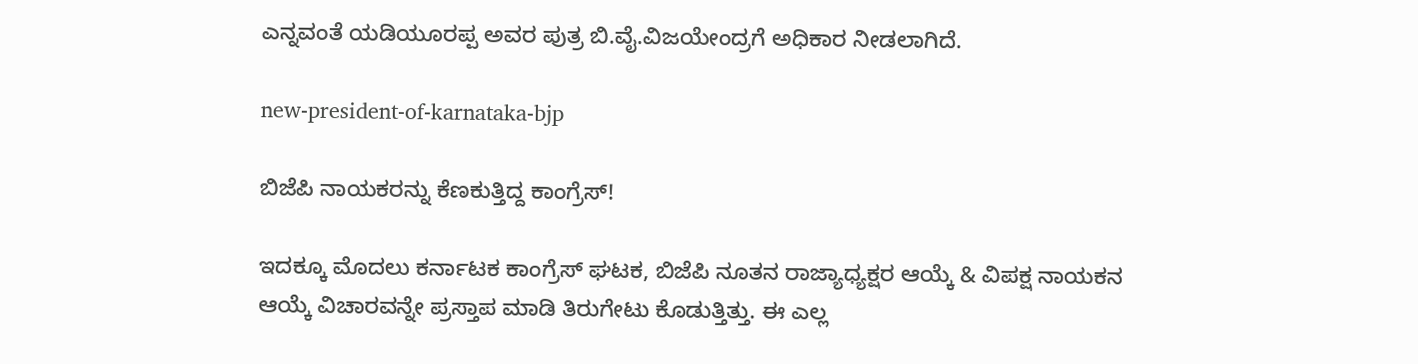ಎನ್ನವಂತೆ ಯಡಿಯೂರಪ್ಪ ಅವರ ಪುತ್ರ ಬಿ.ವೈ.ವಿಜಯೇಂದ್ರಗೆ ಅಧಿಕಾರ ನೀಡಲಾಗಿದೆ.

new-president-of-karnataka-bjp

ಬಿಜೆಪಿ ನಾಯಕರನ್ನು ಕೆಣಕುತ್ತಿದ್ದ ಕಾಂಗ್ರೆಸ್!

ಇದಕ್ಕೂ ಮೊದಲು ಕರ್ನಾಟಕ ಕಾಂಗ್ರೆಸ್ ಘಟಕ, ಬಿಜೆಪಿ ನೂತನ ರಾಜ್ಯಾಧ್ಯಕ್ಷರ ಆಯ್ಕೆ & ವಿಪಕ್ಷ ನಾಯಕನ ಆಯ್ಕೆ ವಿಚಾರವನ್ನೇ ಪ್ರಸ್ತಾಪ ಮಾಡಿ ತಿರುಗೇಟು ಕೊಡುತ್ತಿತ್ತು. ಈ ಎಲ್ಲ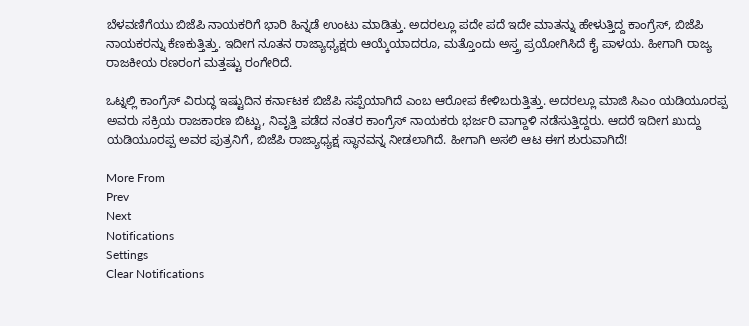ಬೆಳವಣಿಗೆಯು ಬಿಜೆಪಿ ನಾಯಕರಿಗೆ ಭಾರಿ ಹಿನ್ನಡೆ ಉಂಟು ಮಾಡಿತ್ತು. ಅದರಲ್ಲೂ ಪದೇ ಪದೆ ಇದೇ ಮಾತನ್ನು ಹೇಳುತ್ತಿದ್ದ ಕಾಂಗ್ರೆಸ್, ಬಿಜೆಪಿ ನಾಯಕರನ್ನು ಕೆಣಕುತ್ತಿತ್ತು. ಇದೀಗ ನೂತನ ರಾಜ್ಯಾಧ್ಯಕ್ಷರು ಆಯ್ಕೆಯಾದರೂ, ಮತ್ತೊಂದು ಅಸ್ತ್ರ ಪ್ರಯೋಗಿಸಿದೆ ಕೈ ಪಾಳಯ. ಹೀಗಾಗಿ ರಾಜ್ಯ ರಾಜಕೀಯ ರಣರಂಗ ಮತ್ತಷ್ಟು ರಂಗೇರಿದೆ.

ಒಟ್ನಲ್ಲಿ ಕಾಂಗ್ರೆಸ್ ವಿರುದ್ಧ ಇಷ್ಟುದಿನ ಕರ್ನಾಟಕ ಬಿಜೆಪಿ ಸಪ್ಪೆಯಾಗಿದೆ ಎಂಬ ಆರೋಪ ಕೇಳಿಬರುತ್ತಿತ್ತು. ಅದರಲ್ಲೂ ಮಾಜಿ ಸಿಎಂ ಯಡಿಯೂರಪ್ಪ ಅವರು ಸಕ್ರಿಯ ರಾಜಕಾರಣ ಬಿಟ್ಟು, ನಿವೃತ್ತಿ ಪಡೆದ ನಂತರ ಕಾಂಗ್ರೆಸ್ ನಾಯಕರು ಭರ್ಜರಿ ವಾಗ್ದಾಳಿ ನಡೆಸುತ್ತಿದ್ದರು. ಆದರೆ ಇದೀಗ ಖುದ್ದು ಯಡಿಯೂರಪ್ಪ ಅವರ ಪುತ್ರನಿಗೆ, ಬಿಜೆಪಿ ರಾಜ್ಯಾಧ್ಯಕ್ಷ ಸ್ಥಾನವನ್ನ ನೀಡಲಾಗಿದೆ. ಹೀಗಾಗಿ ಅಸಲಿ ಆಟ ಈಗ ಶುರುವಾಗಿದೆ!

More From
Prev
Next
Notifications
Settings
Clear Notifications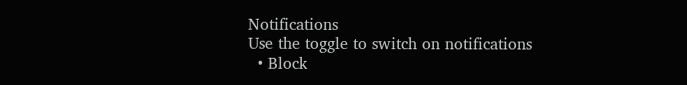Notifications
Use the toggle to switch on notifications
  • Block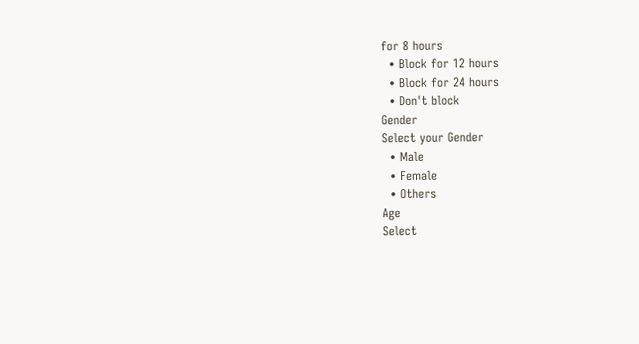for 8 hours
  • Block for 12 hours
  • Block for 24 hours
  • Don't block
Gender
Select your Gender
  • Male
  • Female
  • Others
Age
Select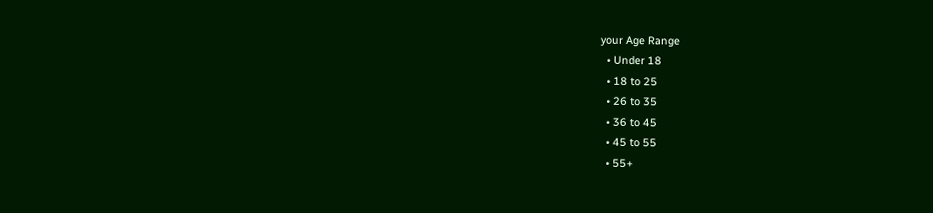your Age Range
  • Under 18
  • 18 to 25
  • 26 to 35
  • 36 to 45
  • 45 to 55
  • 55+